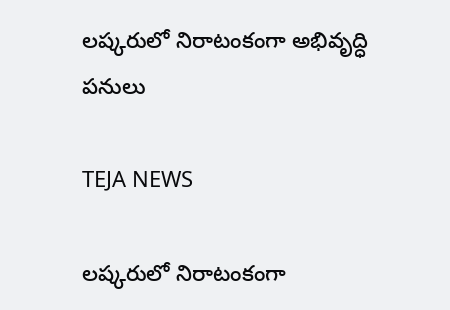లష్కరులో నిరాటంకంగా అభివృద్ధి పనులు

TEJA NEWS

లష్కరులో నిరాటంకంగా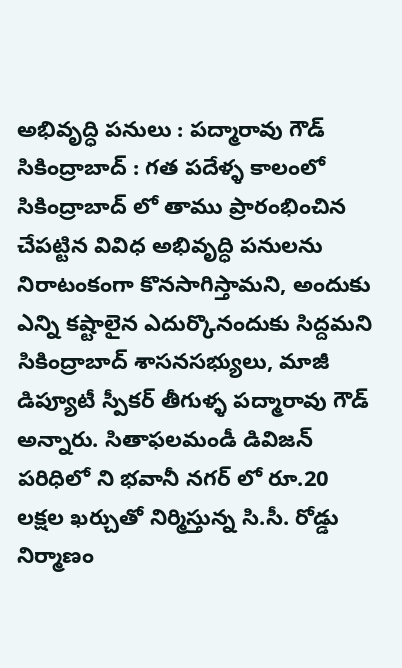అభివృద్ధి పనులు : పద్మారావు గౌడ్
సికింద్రాబాద్ : గత పదేళ్ళ కాలంలో సికింద్రాబాద్ లో తాము ప్రారంభించిన చేపట్టిన వివిధ అభివృద్ధి పనులను నిరాటంకంగా కొనసాగిస్తామని, అందుకు ఎన్ని కష్టాలైన ఎదుర్కొనందుకు సిద్దమని సికింద్రాబాద్ శాసనసభ్యులు, మాజీ డిప్యూటీ స్పీకర్ తీగుళ్ళ పద్మారావు గౌడ్ అన్నారు. సితాఫలమండీ డివిజన్ పరిధిలో ని భవానీ నగర్ లో రూ.20 లక్షల ఖర్చుతో నిర్మిస్తున్న సి.సీ. రోడ్డు నిర్మాణం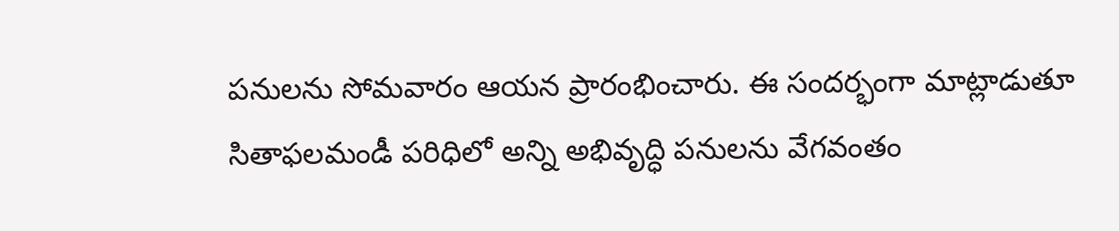పనులను సోమవారం ఆయన ప్రారంభించారు. ఈ సందర్భంగా మాట్లాడుతూ సితాఫలమండీ పరిధిలో అన్ని అభివృద్ధి పనులను వేగవంతం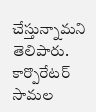చేస్తున్నామని తెలిపారు. కార్పొరేటర్ సామల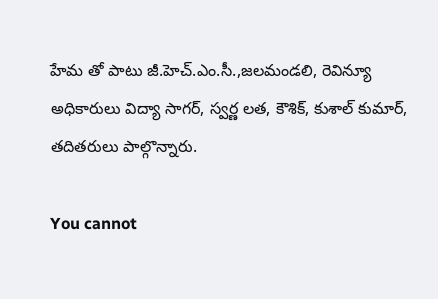హేమ తో పాటు జీ.హెచ్.ఎం.సీ.,జలమండలి, రెవిన్యూ అధికారులు విద్యా సాగర్, స్వర్ణ లత, కౌశిక్, కుశాల్ కుమార్, తదితరులు పాల్గొన్నారు.

You cannot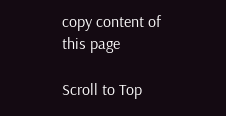copy content of this page

Scroll to Top